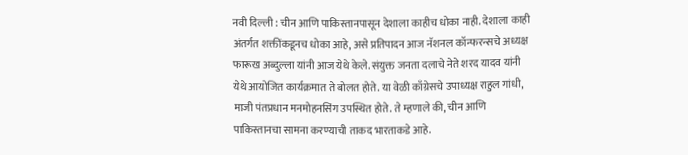नवी दिल्ली : चीन आणि पाकिस्तानपासून देशाला काहीच धोका नाही. देशाला काही अंतर्गत शक्तींकडूनच धोका आहे, असे प्रतिपादन आज नॅशनल कॉन्फरन्सचे अध्यक्ष फारूख अब्दुल्ला यांनी आज येथे केले. संयुक्त जनता दलाचे नेते शरद यादव यांनी येथे आयोजित कार्यक्रमात ते बोलत होते. या वेळी काँग्रेसचे उपाध्यक्ष राहुल गांधी, माजी पंतप्रधान मनमोहनसिंग उपस्थित होते. ते म्हणाले की, चीन आणि पाकिस्तानचा सामना करण्याची ताकद भारताकडे आहे.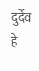दुर्देव हे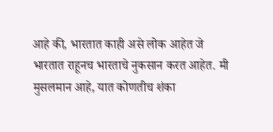आहे की, भारतात काही असे लोक आहेत जे भारतात राहूनच भारताचे नुकसान करत आहेत. मी मुसलमान आहे, यात कोणतीच शंका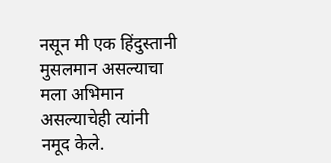नसून मी एक हिंदुस्तानी मुसलमान असल्याचा मला अभिमान असल्याचेही त्यांनी नमूद केले.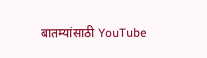बातम्यांसाठी YouTube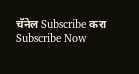चॅनेल Subscribe करा
Subscribe Now